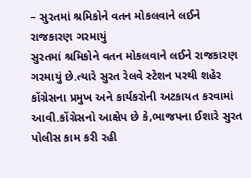– સુરતમાં શ્રમિકોને વતન મોકલવાને લઈને રાજકારણ ગરમાયું
સુરતમાં શ્રમિકોને વતન મોકલવાને લઈને રાજકારણ ગરમાયું છે.ત્યારે સુરત રેલવે સ્ટેશન પરથી શહેર કોંગ્રેસના પ્રમુખ અને કાર્યકરોની અટકાયત કરવામાં આવી.કોંગ્રેસનો આક્ષેપ છે કે,ભાજપના ઈશારે સુરત પોલીસ કામ કરી રહી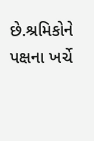છે.શ્રમિકોને પક્ષના ખર્ચે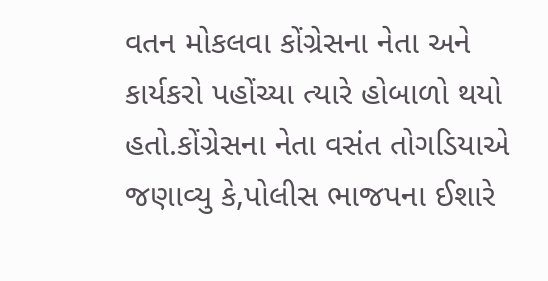વતન મોકલવા કોંગ્રેસના નેતા અને કાર્યકરો પહોંચ્યા ત્યારે હોબાળો થયો હતો.કોંગ્રેસના નેતા વસંત તોગડિયાએ જણાવ્યુ કે,પોલીસ ભાજપના ઈશારે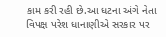કામ કરી રહી છે.આ ધટના અંગે નેતા વિપક્ષ પરેશ ધાનાણીએ સરકાર પર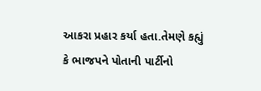આકરા પ્રહાર કર્યા હતા.તેમણે કહ્યું કે ભાજપને પોતાની પાર્ટીનો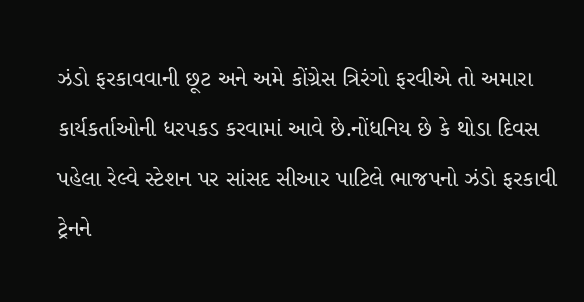ઝંડો ફરકાવવાની છૂટ અને અમે કોંગ્રેસ ત્રિરંગો ફરવીએ તો અમારા કાર્યકર્તાઓની ધરપકડ કરવામાં આવે છે.નોંધનિય છે કે થોડા દિવસ પહેલા રેલ્વે સ્ટેશન પર સાંસદ સીઆર પાટિલે ભાજપનો ઝંડો ફરકાવી ટ્રેનને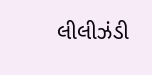લીલીઝંડી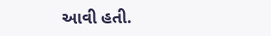આવી હતી.